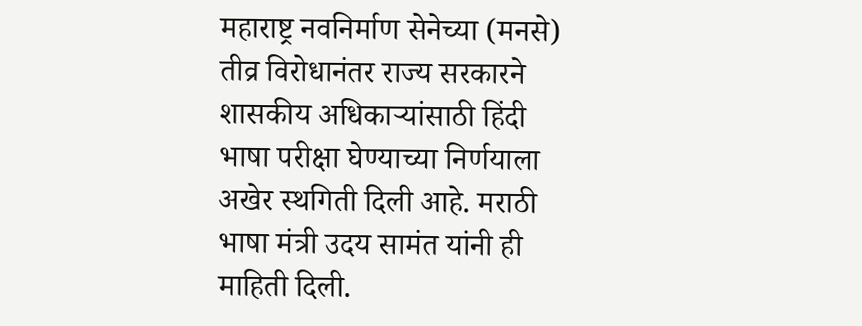महाराष्ट्र नवनिर्माण सेनेच्या (मनसे) तीव्र विरोधानंतर राज्य सरकारने शासकीय अधिकाऱ्यांसाठी हिंदी भाषा परीक्षा घेण्याच्या निर्णयाला अखेर स्थगिती दिली आहे. मराठी भाषा मंत्री उदय सामंत यांनी ही माहिती दिली.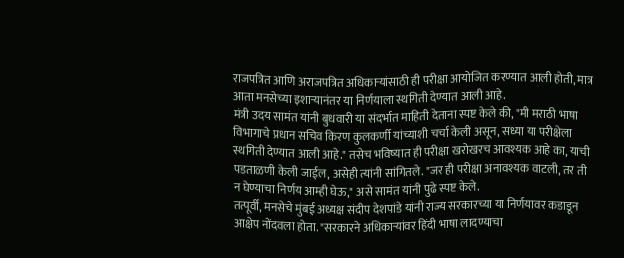राजपत्रित आणि अराजपत्रित अधिकाऱ्यांसाठी ही परीक्षा आयोजित करण्यात आली होती, मात्र आता मनसेच्या इशाऱ्यानंतर या निर्णयाला स्थगिती देण्यात आली आहे.
मंत्री उदय सामंत यांनी बुधवारी या संदर्भात माहिती देताना स्पष्ट केले की, "मी मराठी भाषा विभागाचे प्रधान सचिव किरण कुलकर्णी यांच्याशी चर्चा केली असून, सध्या या परीक्षेला स्थगिती देण्यात आली आहे." तसेच भविष्यात ही परीक्षा खरोखरच आवश्यक आहे का, याची पडताळणी केली जाईल, असेही त्यांनी सांगितले. "जर ही परीक्षा अनावश्यक वाटली, तर ती न घेण्याचा निर्णय आम्ही घेऊ," असे सामंत यांनी पुढे स्पष्ट केले.
तत्पूर्वी, मनसेचे मुंबई अध्यक्ष संदीप देशपांडे यांनी राज्य सरकारच्या या निर्णयावर कडाडून आक्षेप नोंदवला होता. "सरकारने अधिकाऱ्यांवर हिंदी भाषा लादण्याचा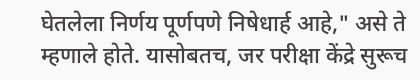घेतलेला निर्णय पूर्णपणे निषेधार्ह आहे," असे ते म्हणाले होते. यासोबतच, जर परीक्षा केंद्रे सुरूच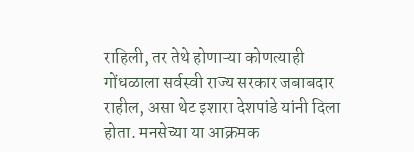राहिली, तर तेथे होणाऱ्या कोणत्याही गोंधळाला सर्वस्वी राज्य सरकार जबाबदार राहील, असा थेट इशारा देशपांडे यांनी दिला होता. मनसेच्या या आक्रमक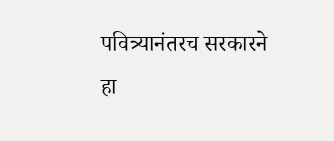पवित्र्यानंतरच सरकारने हा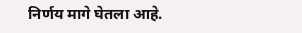निर्णय मागे घेतला आहे.